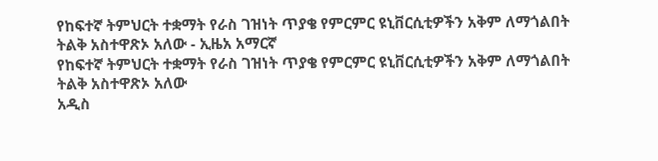የከፍተኛ ትምህርት ተቋማት የራስ ገዝነት ጥያቄ የምርምር ዩኒቨርሲቲዎችን አቅም ለማጎልበት ትልቅ አስተዋጽኦ አለው - ኢዜአ አማርኛ
የከፍተኛ ትምህርት ተቋማት የራስ ገዝነት ጥያቄ የምርምር ዩኒቨርሲቲዎችን አቅም ለማጎልበት ትልቅ አስተዋጽኦ አለው
አዲስ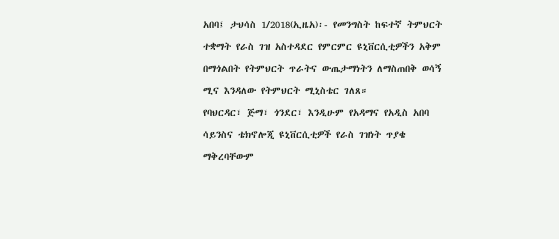አበባ፤ ታህሳስ 1/2018(ኢዜአ)፡- የመንግስት ከፍተኛ ትምህርት ተቋማት የራስ ገዝ አስተዳደር የምርምር ዩኒቨርሲቲዎችን አቅም በማጎልበት የትምህርት ጥራትና ውጤታማነትን ለማስጠበቅ ወሳኝ ሚና እንዳለው የትምህርት ሚኒስቴር ገለጸ።
የባህርዳር፣ ጅማ፣ ጎንደር፣ እንዲሁም የአዳማና የአዲስ አበባ ሳይንስና ቴክኖሎጂ ዩኒቨርሲቲዎች የራስ ገዝነት ጥያቄ ማቅረባቸውም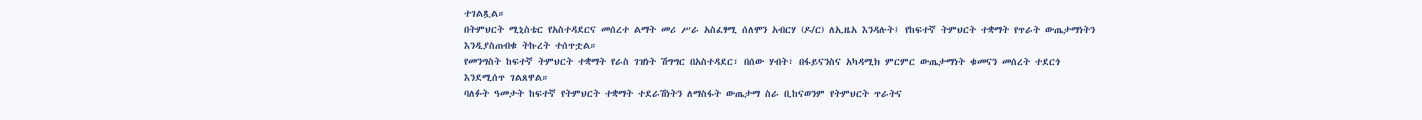ተገልጿል።
በትምህርት ሚኒስቴር የአስተዳደርና መሰረተ ልማት መሪ ሥራ አስፈፃሚ ሰለሞን አብርሃ (ዶ/ር) ለኢዜአ እንዳሉት፤ የከፍተኛ ትምህርት ተቋማት የጥራት ውጤታማነትን እንዲያስጠብቁ ትኩረት ተሰጥቷል።
የመንግስት ከፍተኛ ትምህርት ተቋማት የራስ ገዝነት ሽግግር በአስተዳደር፣ በሰው ሃብት፣ በፋይናንስና አካዳሚክ ምርምር ውጤታማነት ቁመናን መሰረት ተደርጎ እንደሚሰጥ ገልጸዋል።
ባለፉት ዓመታት ከፍተኛ የትምህርት ተቋማት ተደራሽነትን ለማስፋት ውጤታማ ስራ ቢከናወንም የትምህርት ጥራትና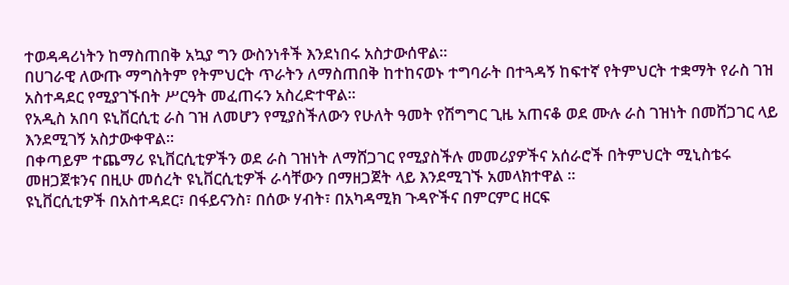ተወዳዳሪነትን ከማስጠበቅ አኳያ ግን ውስንነቶች እንደነበሩ አስታውሰዋል።
በሀገራዊ ለውጡ ማግስትም የትምህርት ጥራትን ለማስጠበቅ ከተከናወኑ ተግባራት በተጓዳኝ ከፍተኛ የትምህርት ተቋማት የራስ ገዝ አስተዳደር የሚያገኙበት ሥርዓት መፈጠሩን አስረድተዋል።
የአዲስ አበባ ዩኒቨርሲቲ ራስ ገዝ ለመሆን የሚያስችለውን የሁለት ዓመት የሽግግር ጊዜ አጠናቆ ወደ ሙሉ ራስ ገዝነት በመሸጋገር ላይ እንደሚገኝ አስታውቀዋል፡፡
በቀጣይም ተጨማሪ ዩኒቨርሲቲዎችን ወደ ራስ ገዝነት ለማሸጋገር የሚያስችሉ መመሪያዎችና አሰራሮች በትምህርት ሚኒስቴሩ መዘጋጀቱንና በዚሁ መሰረት ዩኒቨርሲቲዎች ራሳቸውን በማዘጋጀት ላይ እንደሚገኙ አመላክተዋል ፡፡
ዩኒቨርሲቲዎች በአስተዳደር፣ በፋይናንስ፣ በሰው ሃብት፣ በአካዳሚክ ጉዳዮችና በምርምር ዘርፍ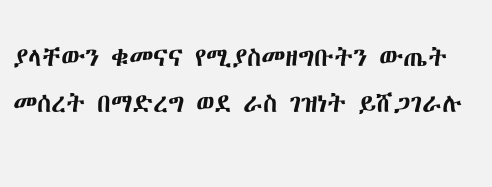ያላቸውን ቁመናና የሚያስመዘግቡትን ውጤት መሰረት በማድረግ ወደ ራስ ገዝነት ይሸጋገራሉ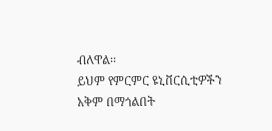ብለዋል፡፡
ይህም የምርምር ዩኒቨርሲቲዎችን አቅም በማጎልበት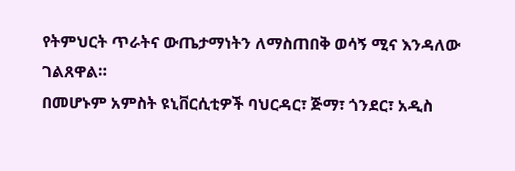የትምህርት ጥራትና ውጤታማነትን ለማስጠበቅ ወሳኝ ሚና እንዳለው ገልጸዋል።
በመሆኑም አምስት ዩኒቨርሲቲዎች ባህርዳር፣ ጅማ፣ ጎንደር፣ አዲስ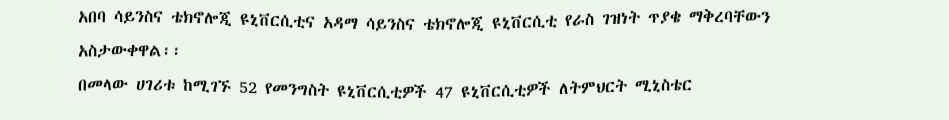አበባ ሳይንስና ቴክኖሎጂ ዩኒቨርሲቲና አዳማ ሳይንስና ቴክኖሎጂ ዩኒቨርሲቲ የራስ ገዝነት ጥያቄ ማቅረባቸውን አስታውቀዋል፡፡
በመላው ሀገሪቱ ከሚገኙ 52 የመንግስት ዩኒቨርሲቲዎች 47 ዩኒቨርሲቲዎች ለትምህርት ሚኒስቴር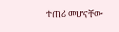ተጠሪ መሆናቸው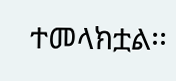ተመላክቷል፡፡